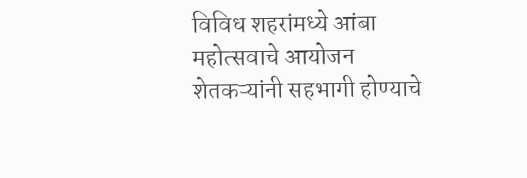विविध शहरांमध्ये आंबा महोत्सवाचे आयोजन शेतकऱ्यांनी सहभागी होण्याचे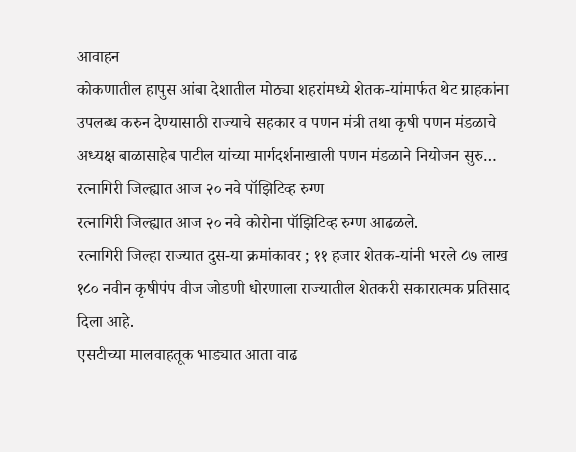आवाहन
कोकणातील हापुस आंबा देशातील मोठ्या शहरांमध्ये शेतक-यांमार्फत थेट ग्राहकांना उपलब्ध करुन देण्यासाठी राज्याचे सहकार व पणन मंत्री तथा कृषी पणन मंडळाचे अध्यक्ष बाळासाहेब पाटील यांच्या मार्गदर्शनाखाली पणन मंडळाने नियोजन सुरु…
रत्नागिरी जिल्ह्यात आज २० नवे पॉझिटिव्ह रुग्ण
रत्नागिरी जिल्ह्यात आज २० नवे कोरोना पॉझिटिव्ह रुग्ण आढळले.
रत्नागिरी जिल्हा राज्यात दुस-या क्रमांकावर ; ११ हजार शेतक-यांनी भरले ८७ लाख
१८० नवीन कृषीपंप वीज जोडणी धोरणाला राज्यातील शेतकरी सकारात्मक प्रतिसाद दिला आहे.
एसटीच्या मालवाहतूक भाड्यात आता वाढ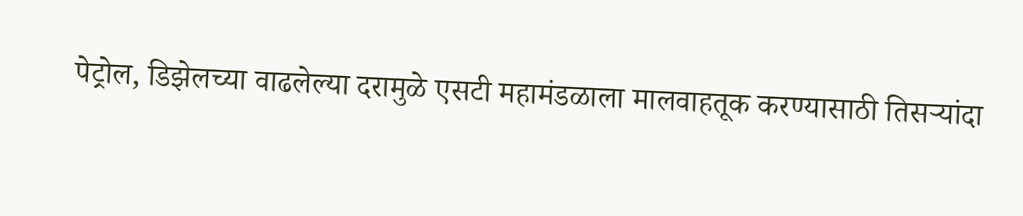पेट्रोल, डिझेलच्या वाढलेल्या दरामुळे एसटी महामंडळाला मालवाहतूक करण्यासाठी तिसऱ्यांदा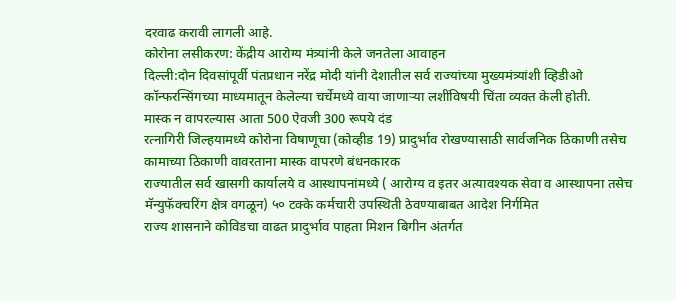दरवाढ करावी लागली आहे.
कोरोना लसीकरण: केंद्रीय आरोग्य मंत्र्यांनी केले जनतेला आवाहन
दिल्ली:दोन दिवसांपूर्वी पंतप्रधान नरेंद्र मोदी यांनी देशातील सर्व राज्यांच्या मुख्यमंत्र्यांशी व्हिडीओ कॉन्फरन्सिंगच्या माध्यमातून केलेल्या चर्चेमध्ये वाया जाणाऱ्या लशींविषयी चिंता व्यक्त केली होती.
मास्क न वापरल्यास आता 500 ऐवजी 300 रूपये दंड
रत्नागिरी जिल्हयामध्ये कोरोना विषाणूचा (कोव्हीड 19) प्रादुर्भाव रोखण्यासाठी सार्वजनिक ठिकाणी तसेच कामाच्या ठिकाणी वावरताना मास्क वापरणे बंधनकारक
राज्यातील सर्व खासगी कार्यालये व आस्थापनांमध्ये ( आरोग्य व इतर अत्यावश्यक सेवा व आस्थापना तसेच मॅन्युफॅक्चरिंग क्षेत्र वगळून) ५० टक्के कर्मचारी उपस्थिती ठेवण्याबाबत आदेश निर्गमित
राज्य शासनाने कोविडचा वाढत प्रादुर्भाव पाहता मिशन बिगीन अंतर्गत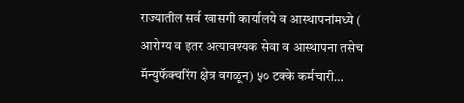राज्यातील सर्व खासगी कार्यालये व आस्थापनांमध्ये ( आरोग्य व इतर अत्यावश्यक सेवा व आस्थापना तसेच मॅन्युफॅक्चरिंग क्षेत्र वगळून) ५० टक्के कर्मचारी…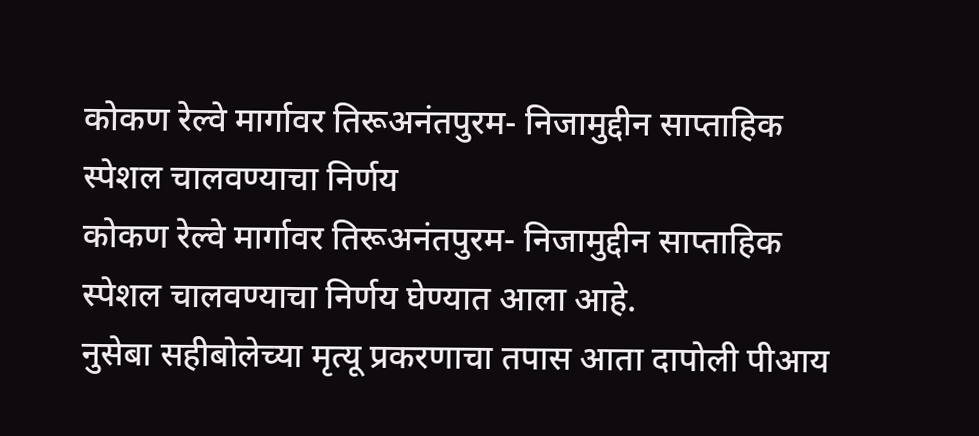कोकण रेल्वे मार्गावर तिरूअनंतपुरम- निजामुद्दीन साप्ताहिक स्पेशल चालवण्याचा निर्णय
कोकण रेल्वे मार्गावर तिरूअनंतपुरम- निजामुद्दीन साप्ताहिक स्पेशल चालवण्याचा निर्णय घेण्यात आला आहे.
नुसेबा सहीबोलेच्या मृत्यू प्रकरणाचा तपास आता दापोली पीआय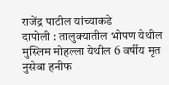राजेंद्र पाटील यांच्याकडे
दापोली : तालुक्यातील भोपण येथील मुस्लिम मोहल्ला येथील 6 वर्षीय मृत नुसेबा हनीफ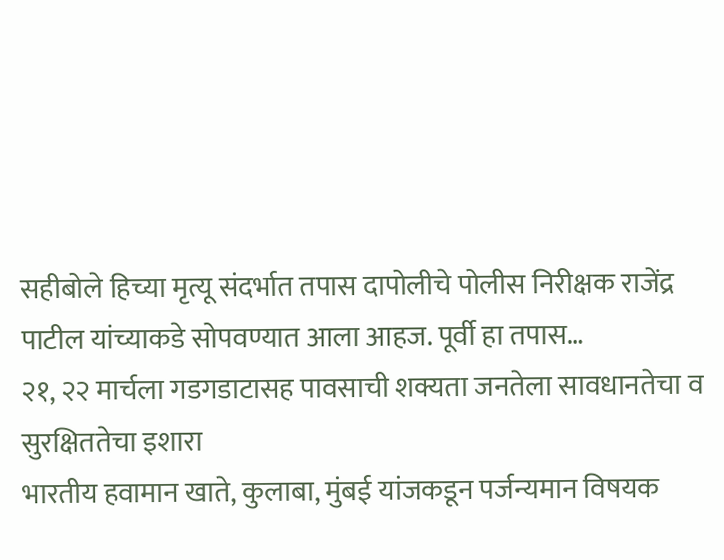सहीबोले हिच्या मृत्यू संदर्भात तपास दापोलीचे पोलीस निरीक्षक राजेंद्र पाटील यांच्याकडे सोपवण्यात आला आहज. पूर्वी हा तपास…
२१, २२ मार्चला गडगडाटासह पावसाची शक्यता जनतेला सावधानतेचा व सुरक्षिततेचा इशारा
भारतीय हवामान खाते, कुलाबा, मुंबई यांजकडून पर्जन्यमान विषयक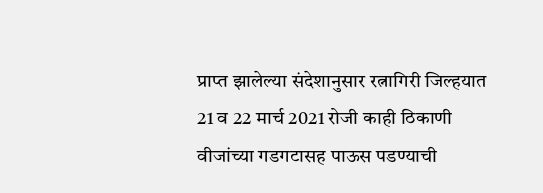प्राप्त झालेल्या संदेशानुसार रत्नागिरी जिल्हयात 21 व 22 मार्च 2021 रोजी काही ठिकाणी वीजांच्या गडगटासह पाऊस पडण्याची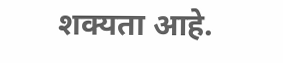शक्यता आहे.